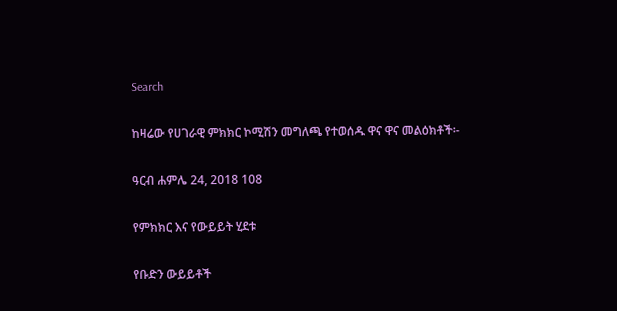Search

ከዛሬው የሀገራዊ ምክክር ኮሚሽን መግለጫ የተወሰዱ ዋና ዋና መልዕክቶች፡-

ዓርብ ሐምሌ 24, 2018 108

የምክክር እና የውይይት ሂደቱ

የቡድን ውይይቶች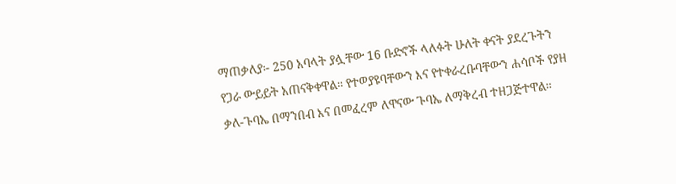ማጠቃለያ፡- 250 አባላት ያሏቸው 16 ቡድኖች ላለፉት ሁለት ቀናት ያደረጉትን የጋራ ውይይት አጠናቅቀዋል። የተወያዩባቸውን እና የተቀራረቡባቸውን ሐሳቦች የያዘ ቃለ-ጉባኤ በማንበብ እና በመፈረም ለዋናው ጉባኤ ለማቅረብ ተዘጋጅተዋል።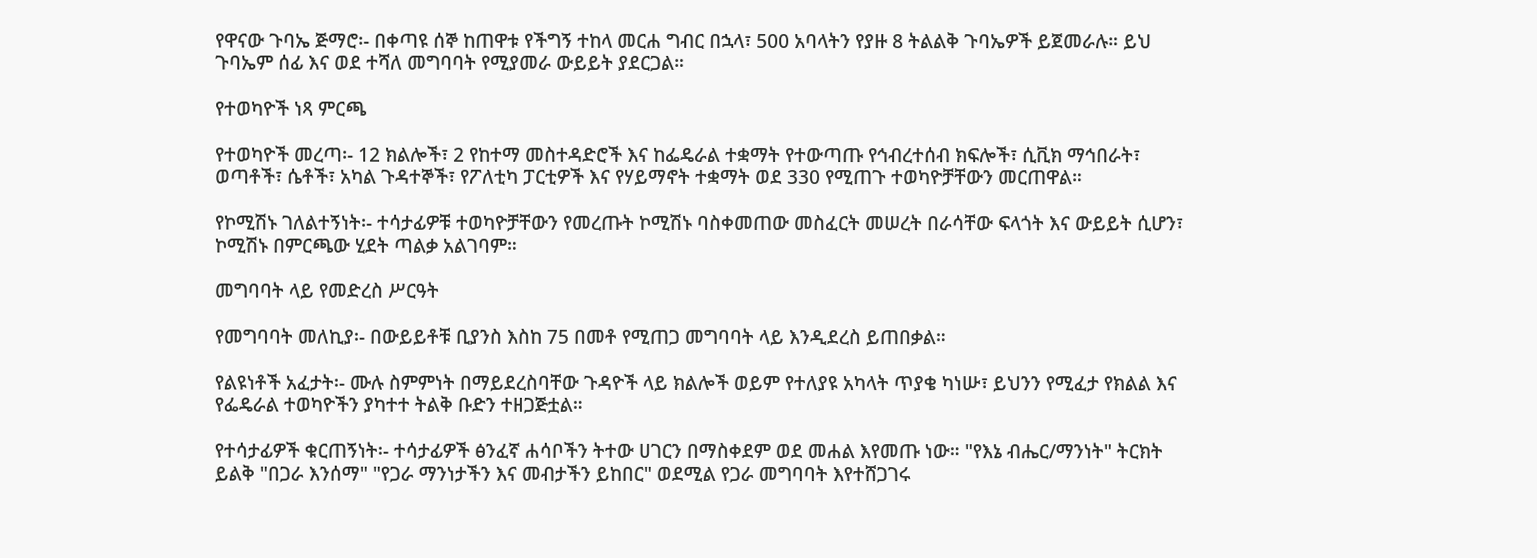የዋናው ጉባኤ ጅማሮ፡- በቀጣዩ ሰኞ ከጠዋቱ የችግኝ ተከላ መርሐ ግብር በኋላ፣ 500 አባላትን የያዙ 8 ትልልቅ ጉባኤዎች ይጀመራሉ። ይህ ጉባኤም ሰፊ እና ወደ ተሻለ መግባባት የሚያመራ ውይይት ያደርጋል።

የተወካዮች ነጻ ምርጫ

የተወካዮች መረጣ፡- 12 ክልሎች፣ 2 የከተማ መስተዳድሮች እና ከፌዴራል ተቋማት የተውጣጡ የኅብረተሰብ ክፍሎች፣ ሲቪክ ማኅበራት፣ ወጣቶች፣ ሴቶች፣ አካል ጉዳተኞች፣ የፖለቲካ ፓርቲዎች እና የሃይማኖት ተቋማት ወደ 330 የሚጠጉ ተወካዮቻቸውን መርጠዋል።

የኮሚሽኑ ገለልተኝነት፡- ተሳታፊዎቹ ተወካዮቻቸውን የመረጡት ኮሚሽኑ ባስቀመጠው መስፈርት መሠረት በራሳቸው ፍላጎት እና ውይይት ሲሆን፣ ኮሚሽኑ በምርጫው ሂደት ጣልቃ አልገባም።

መግባባት ላይ የመድረስ ሥርዓት

የመግባባት መለኪያ፡- በውይይቶቹ ቢያንስ እስከ 75 በመቶ የሚጠጋ መግባባት ላይ እንዲደረስ ይጠበቃል።

የልዩነቶች አፈታት፡- ሙሉ ስምምነት በማይደረስባቸው ጉዳዮች ላይ ክልሎች ወይም የተለያዩ አካላት ጥያቄ ካነሡ፣ ይህንን የሚፈታ የክልል እና የፌዴራል ተወካዮችን ያካተተ ትልቅ ቡድን ተዘጋጅቷል።

የተሳታፊዎች ቁርጠኝነት፡- ተሳታፊዎች ፅንፈኛ ሐሳቦችን ትተው ሀገርን በማስቀደም ወደ መሐል እየመጡ ነው። "የእኔ ብሔር/ማንነት" ትርክት ይልቅ "በጋራ እንሰማ" "የጋራ ማንነታችን እና መብታችን ይከበር" ወደሚል የጋራ መግባባት እየተሸጋገሩ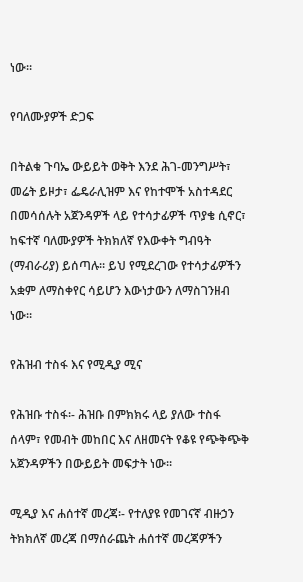ነው።

የባለሙያዎች ድጋፍ

በትልቁ ጉባኤ ውይይት ወቅት እንደ ሕገ-መንግሥት፣ መሬት ይዞታ፣ ፌዴራሊዝም እና የከተሞች አስተዳደር በመሳሰሉት አጀንዳዎች ላይ የተሳታፊዎች ጥያቄ ሲኖር፣ ከፍተኛ ባለሙያዎች ትክክለኛ የእውቀት ግብዓት (ማብራሪያ) ይሰጣሉ። ይህ የሚደረገው የተሳታፊዎችን አቋም ለማስቀየር ሳይሆን እውነታውን ለማስገንዘብ ነው።

የሕዝብ ተስፋ እና የሚዲያ ሚና

የሕዝቡ ተስፋ፡- ሕዝቡ በምክክሩ ላይ ያለው ተስፋ ሰላም፣ የመብት መከበር እና ለዘመናት የቆዩ የጭቅጭቅ አጀንዳዎችን በውይይት መፍታት ነው።

ሚዲያ እና ሐሰተኛ መረጃ፡- የተለያዩ የመገናኛ ብዙኃን ትክክለኛ መረጃ በማሰራጨት ሐሰተኛ መረጃዎችን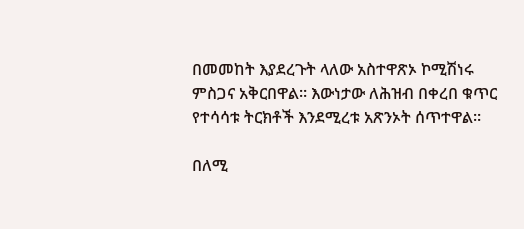በመመከት እያደረጉት ላለው አስተዋጽኦ ኮሚሽነሩ ምስጋና አቅርበዋል። እውነታው ለሕዝብ በቀረበ ቁጥር የተሳሳቱ ትርክቶች እንደሚረቱ አጽንኦት ሰጥተዋል።

በለሚ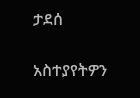ታደሰ

አስተያየትዎን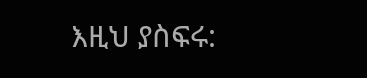እዚህ ያስፍሩ: